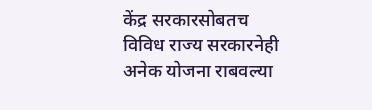केंद्र सरकारसोबतच विविध राज्य सरकारनेही अनेक योजना राबवल्या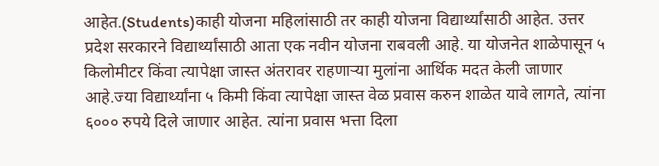आहेत.(Students)काही योजना महिलांसाठी तर काही योजना विद्यार्थ्यांसाठी आहेत. उत्तर प्रदेश सरकारने विद्यार्थ्यांसाठी आता एक नवीन योजना राबवली आहे. या योजनेत शाळेपासून ५ किलोमीटर किंवा त्यापेक्षा जास्त अंतरावर राहणाऱ्या मुलांना आर्थिक मदत केली जाणार आहे.ज्या विद्यार्थ्यांना ५ किमी किंवा त्यापेक्षा जास्त वेळ प्रवास करुन शाळेत यावे लागते, त्यांना ६००० रुपये दिले जाणार आहेत. त्यांना प्रवास भत्ता दिला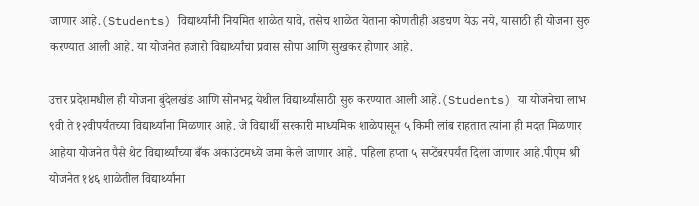जाणार आहे.(Students) विद्यार्थ्यांनी नियमित शाळेत यावे, तसेच शाळेत येताना कोणतीही अडचण येऊ नये, यासाठी ही योजना सुरु करण्यात आली आहे. या योजनेत हजारो विद्यार्थ्यांचा प्रवास सोपा आणि सुखकर होणार आहे.

उत्तर प्रदेशमधील ही योजना बुंदेलखंड आणि सोनभद्र येथील विद्यार्थ्यांसाठी सुरु करण्यात आली आहे.(Students) या योजनेचा लाभ ९वी ते १२वीपर्यंतच्या विद्यार्थ्यांना मिळणार आहे. जे विद्यार्थी सरकारी माध्यमिक शाळेपासून ५ किमी लांब राहतात त्यांना ही मदत मिळणार आहेया योजनेत पैसे थेट विद्यार्थ्यांच्या बँक अकाउंटमध्ये जमा केले जाणार आहे. पहिला हप्ता ५ सप्टेंबरपर्यंत दिला जाणार आहे.पीएम श्री योजनेत १४६ शाळेतील विद्यार्थ्यांना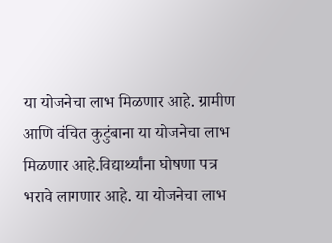या योजनेचा लाभ मिळणार आहे. ग्रामीण आणि वंचित कुटुंबाना या योजनेचा लाभ मिळणार आहे.विद्यार्थ्यांना घोषणा पत्र भरावे लागणार आहे. या योजनेचा लाभ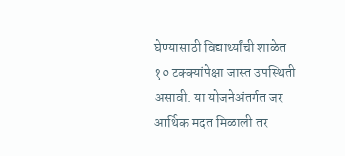घेण्यासाठी विद्यार्थ्यांची शाळेत १० टक्क्यांपेक्षा जास्त उपस्थिती असावी. या योजनेअंतर्गत जर आर्थिक मदत मिळाली तर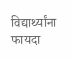विद्यार्थ्यांना फायदा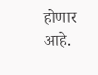होणार आहे.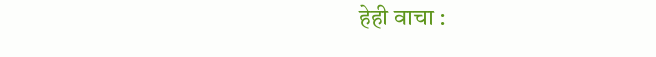हेही वाचा :